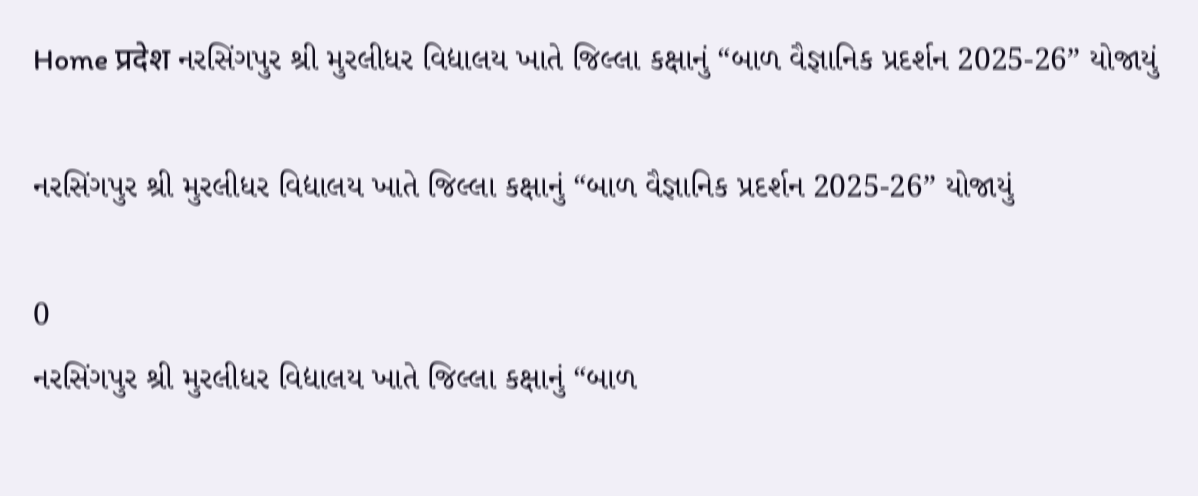Home प्रदेश નરસિંગપુર શ્રી મુરલીધર વિદ્યાલય ખાતે જિલ્લા કક્ષાનું “બાળ વૈજ્ઞાનિક પ્રદર્શન 2025-26” યોજાયું

નરસિંગપુર શ્રી મુરલીધર વિદ્યાલય ખાતે જિલ્લા કક્ષાનું “બાળ વૈજ્ઞાનિક પ્રદર્શન 2025-26” યોજાયું

0
નરસિંગપુર શ્રી મુરલીધર વિદ્યાલય ખાતે જિલ્લા કક્ષાનું “બાળ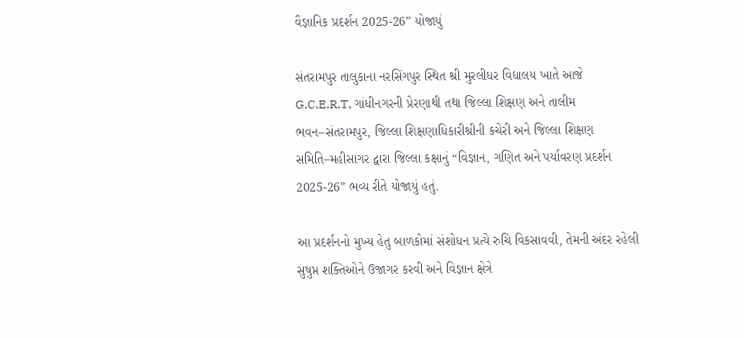વૈજ્ઞાનિક પ્રદર્શન 2025-26” યોજાયું

સંતરામપુર તાલુકાના નરસિંગપુર સ્થિત શ્રી મુરલીધર વિદ્યાલય ખાતે આજે G.C.E.R.T, ગાંધીનગરની પ્રેરણાથી તથા જિલ્લા શિક્ષણ અને તાલીમ ભવન–સંતરામપુર, જિલ્લા શિક્ષણાધિકારીશ્રીની કચેરી અને જિલ્લા શિક્ષણ સમિતિ–મહીસાગર દ્વારા જિલ્લા કક્ષાનું “વિજ્ઞાન, ગણિત અને પર્યાવરણ પ્રદર્શન 2025-26” ભવ્ય રીતે યોજાયું હતું.

આ પ્રદર્શનનો મુખ્ય હેતુ બાળકોમાં સંશોધન પ્રત્યે રુચિ વિકસાવવી, તેમની અંદર રહેલી સુષુપ્ત શક્તિઓને ઉજાગર કરવી અને વિજ્ઞાન ક્ષેત્રે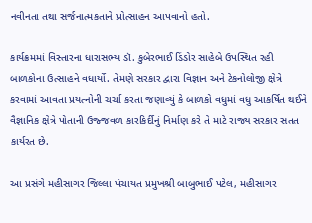નવીનતા તથા સર્જનાત્મકતાને પ્રોત્સાહન આપવાનો હતો.

કાર્યક્રમમાં વિસ્તારના ધારાસભ્ય ડૉ. કુબેરભાઈ ડિંડોર સાહેબે ઉપસ્થિત રહી બાળકોના ઉત્સાહને વધાર્યો. તેમણે સરકાર દ્વારા વિજ્ઞાન અને ટેકનોલોજી ક્ષેત્રે કરવામાં આવતા પ્રયત્નોની ચર્ચા કરતા જણાવ્યું કે બાળકો વધુમાં વધુ આકર્ષિત થઈને વૈજ્ઞાનિક ક્ષેત્રે પોતાની ઉજ્જવળ કારકિર્દીનું નિર્માણ કરે તે માટે રાજ્ય સરકાર સતત કાર્યરત છે.

આ પ્રસંગે મહીસાગર જિલ્લા પંચાયત પ્રમુખશ્રી બાબુભાઈ પટેલ, મહીસાગર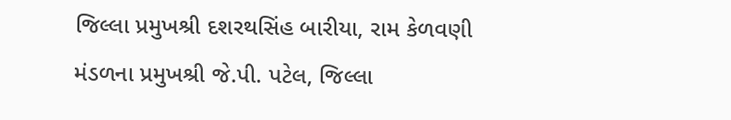જિલ્લા પ્રમુખશ્રી દશરથસિંહ બારીયા, રામ કેળવણી મંડળના પ્રમુખશ્રી જે.પી. પટેલ, જિલ્લા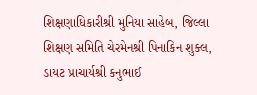શિક્ષણાધિકારીશ્રી મુનિયા સાહેબ, જિલ્લા શિક્ષણ સમિતિ ચેરમેનશ્રી પિનાકિન શુક્લ, ડાયટ પ્રાચાર્યશ્રી કનુભાઈ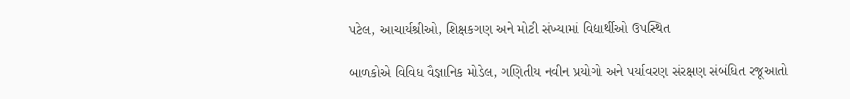પટેલ, આચાર્યશ્રીઓ, શિક્ષકગણ અને મોટી સંખ્યામાં વિદ્યાર્થીઓ ઉપસ્થિત

બાળકોએ વિવિધ વૈજ્ઞાનિક મોડેલ, ગણિતીય નવીન પ્રયોગો અને પર્યાવરણ સંરક્ષણ સંબંધિત રજૂઆતો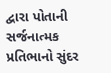દ્વારા પોતાની સર્જનાત્મક પ્રતિભાનો સુંદર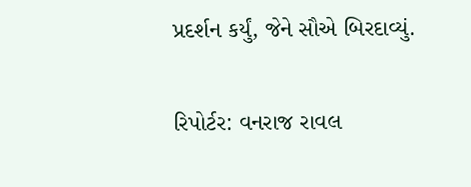પ્રદર્શન કર્યું, જેને સૌએ બિરદાવ્યું.

રિપોર્ટર: વનરાજ રાવલ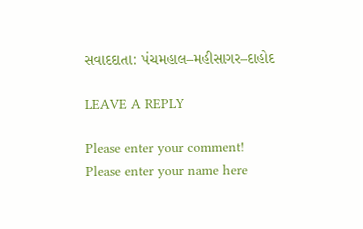સવાદદાતા: પંચમહાલ–મહીસાગર–દાહોદ

LEAVE A REPLY

Please enter your comment!
Please enter your name here